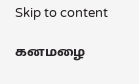Skip to content

கனமழை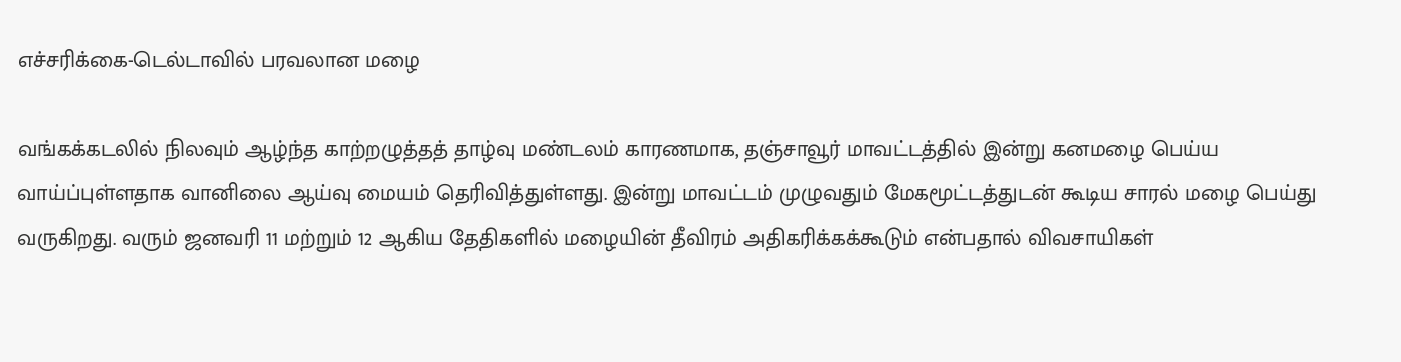எச்சரிக்கை-டெல்டாவில் பரவலான மழை

வங்கக்கடலில் நிலவும் ஆழ்ந்த காற்றழுத்தத் தாழ்வு மண்டலம் காரணமாக, தஞ்சாவூர் மாவட்டத்தில் இன்று கனமழை பெய்ய வாய்ப்புள்ளதாக வானிலை ஆய்வு மையம் தெரிவித்துள்ளது. இன்று மாவட்டம் முழுவதும் மேகமூட்டத்துடன் கூடிய சாரல் மழை பெய்து வருகிறது. வரும் ஜனவரி 11 மற்றும் 12 ஆகிய தேதிகளில் மழையின் தீவிரம் அதிகரிக்கக்கூடும் என்பதால் விவசாயிகள்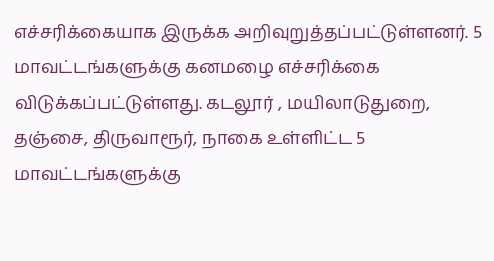எச்சரிக்கையாக இருக்க அறிவுறுத்தப்பட்டுள்ளனர். 5 மாவட்டங்களுக்கு கனமழை எச்சரிக்கை விடுக்கப்பட்டுள்ளது. கடலூர் , மயிலாடுதுறை, தஞ்சை, திருவாரூர், நாகை உள்ளிட்ட 5 மாவட்டங்களுக்கு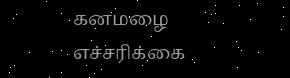கனமழை எச்சரிக்கை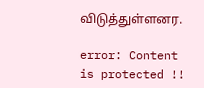விடுத்துள்ளனர.

error: Content is protected !!